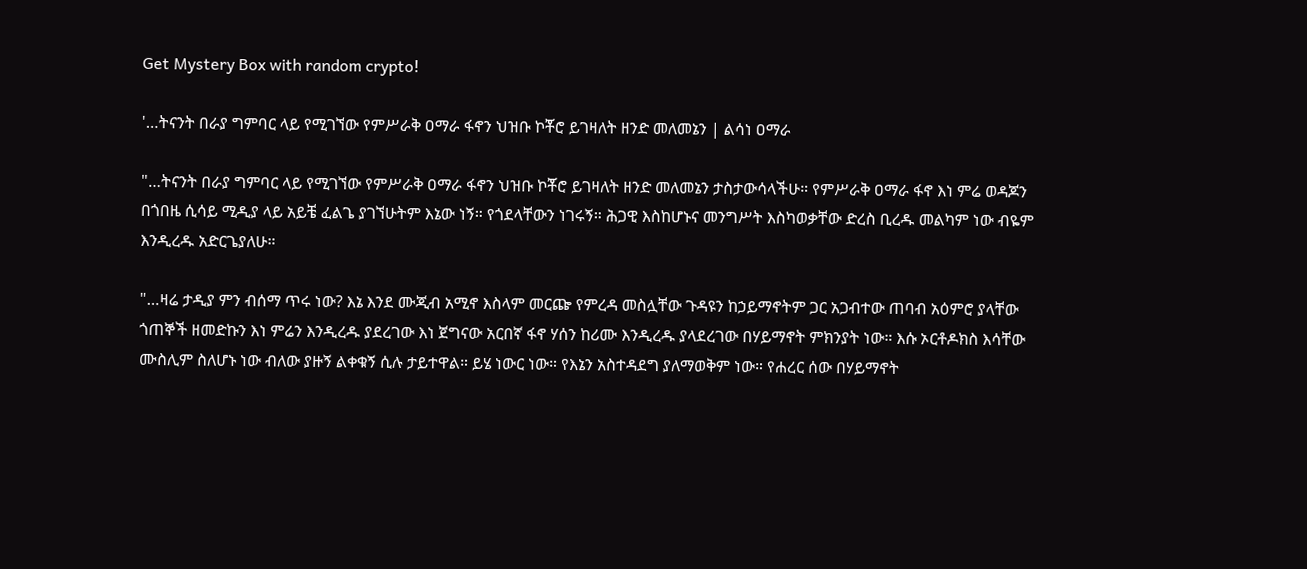Get Mystery Box with random crypto!

'…ትናንት በራያ ግምባር ላይ የሚገኘው የምሥራቅ ዐማራ ፋኖን ህዝቡ ኮቾሮ ይገዛለት ዘንድ መለመኔን | ልሳነ ዐማራ

"…ትናንት በራያ ግምባር ላይ የሚገኘው የምሥራቅ ዐማራ ፋኖን ህዝቡ ኮቾሮ ይገዛለት ዘንድ መለመኔን ታስታውሳላችሁ። የምሥራቅ ዐማራ ፋኖ እነ ምሬ ወዳጆን በጎበዜ ሲሳይ ሚዲያ ላይ አይቼ ፈልጌ ያገኘሁትም እኔው ነኝ። የጎደላቸውን ነገሩኝ። ሕጋዊ እስከሆኑና መንግሥት እስካወቃቸው ድረስ ቢረዱ መልካም ነው ብዬም እንዲረዱ አድርጌያለሁ።

"…ዛሬ ታዲያ ምን ብሰማ ጥሩ ነው? እኔ እንደ ሙጂብ አሚኖ እስላም መርጬ የምረዳ መስሏቸው ጉዳዩን ከኃይማኖትም ጋር አጋብተው ጠባብ አዕምሮ ያላቸው ጎጠኞች ዘመድኩን እነ ምሬን እንዲረዱ ያደረገው እነ ጀግናው አርበኛ ፋኖ ሃሰን ከሪሙ እንዲረዱ ያላደረገው በሃይማኖት ምክንያት ነው። እሱ ኦርቶዶክስ እሳቸው ሙስሊም ስለሆኑ ነው ብለው ያዙኝ ልቀቁኝ ሲሉ ታይተዋል። ይሄ ነውር ነው። የእኔን አስተዳደግ ያለማወቅም ነው። የሐረር ሰው በሃይማኖት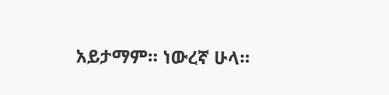አይታማም። ነውረኛ ሁላ።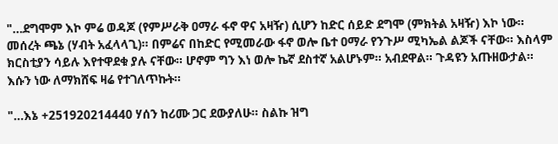"…ደግሞም እኮ ምሬ ወዳጆ (የምሥራቅ ዐማራ ፋኖ ዋና አዛዥ) ሲሆን ከድር ሰይድ ደግሞ (ምክትል አዛዥ) እኮ ነው። መሰረት ጫኔ (ሃብት አፈላላጊ)። በምሬና በከድር የሚመራው ፋኖ ወሎ ቤተ ዐማራ የንጉሥ ሚካኤል ልጆች ናቸው። እስላም ክርስቲያን ሳይሉ እየተዋደቁ ያሉ ናቸው። ሆኖም ግን እነ ወሎ ኬኛ ደስተኛ አልሆኑም። አብደዋል። ጉዳዩን አጡዘውታል። እሱን ነው ለማክሸፍ ዛሬ የተገለጥኩት።

"…እኔ +251920214440 ሃሰን ከሪሙ ጋር ደውያለሁ። ስልኩ ዝግ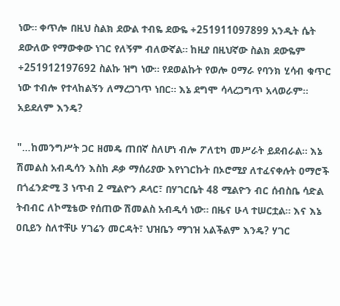ነው። ቀጥሎ በዚህ ስልክ ደውል ተብዬ ደውዬ +251911097899 አንዲት ሴት ደውለው የማውቀው ነገር የለኝም ብለውኛል። ከዚያ በዚህኛው ስልክ ደውዬም +251912197692 ስልኩ ዝግ ነው። የደወልኩት የወሎ ዐማራ የባንክ ሂሳብ ቁጥር ነው ተብሎ የተላከልኝን ለማረጋገጥ ነበር። እኔ ደግሞ ሳላረጋግጥ አላወራም። አይደለም እንዴ?

"…ከመንግሥት ጋር ዘመዴ ጠበኛ ስለሆነ ብሎ ፖለቲካ መሥራት ይደብራል። እኔ ሽመልስ አብዲሳን እስከ ዶቃ ማሰሪያው እየነገርኩት በኦሮሚያ ለተፈናቀሉት ዐማሮች በጎፈንድሚ 3 ነጥብ 2 ሚልዮን ዶላር፣ በሃገርቤት 48 ሚልዮን ብር ሰብስቤ ሳድል ትብብር ለኮሚቴው የሰጠው ሽመልስ አብዲሳ ነው። በዜና ሁላ ተሠርቷል። እና እኔ ዐቢይን ስለተቸሁ ሃገሬን መርዳት፣ ህዝቤን ማገዝ አልችልም እንዴ? ሃገር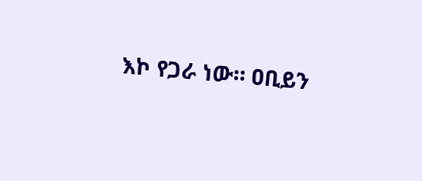እኮ የጋራ ነው። ዐቢይን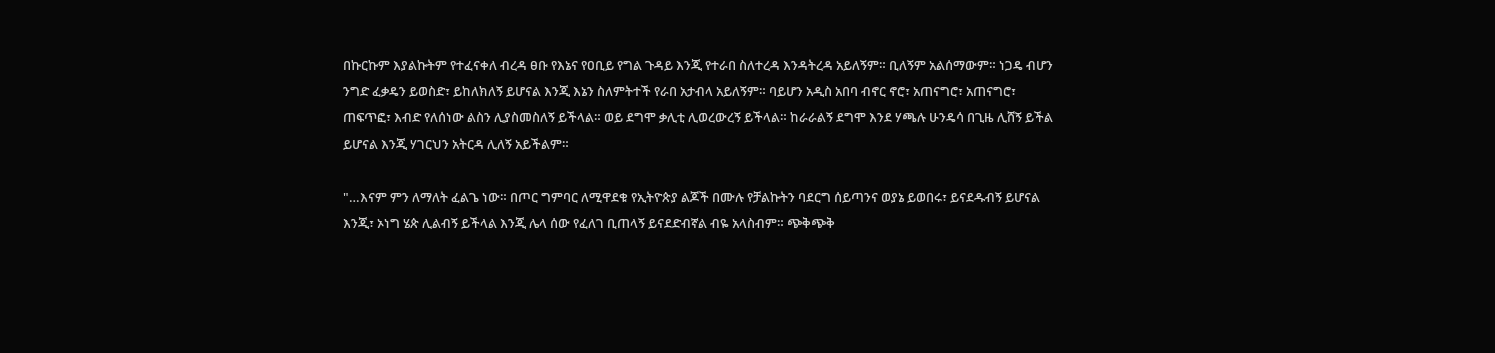በኩርኩም እያልኩትም የተፈናቀለ ብረዳ ፀቡ የእኔና የዐቢይ የግል ጉዳይ እንጂ የተራበ ስለተረዳ እንዳትረዳ አይለኝም። ቢለኝም አልሰማውም። ነጋዴ ብሆን ንግድ ፈቃዴን ይወስድ፣ ይከለክለኝ ይሆናል እንጂ እኔን ስለምትተች የራበ አታብላ አይለኝም። ባይሆን አዲስ አበባ ብኖር ኖሮ፣ አጠናግሮ፣ አጠናግሮ፣ ጠፍጥፎ፣ እብድ የለሰነው ልስን ሊያስመስለኝ ይችላል። ወይ ደግሞ ቃሊቲ ሊወረውረኝ ይችላል። ከራራልኝ ደግሞ እንደ ሃጫሉ ሁንዴሳ በጊዜ ሊሸኝ ይችል ይሆናል እንጂ ሃገርህን አትርዳ ሊለኝ አይችልም።

"…እናም ምን ለማለት ፈልጌ ነው። በጦር ግምባር ለሚዋደቁ የኢትዮጵያ ልጆች በሙሉ የቻልኩትን ባደርግ ሰይጣንና ወያኔ ይወበሩ፣ ይናደዱብኝ ይሆናል እንጂ፣ ኦነግ ሄጵ ሊልብኝ ይችላል እንጂ ሌላ ሰው የፈለገ ቢጠላኝ ይናደድብኛል ብዬ አላስብም። ጭቅጭቅ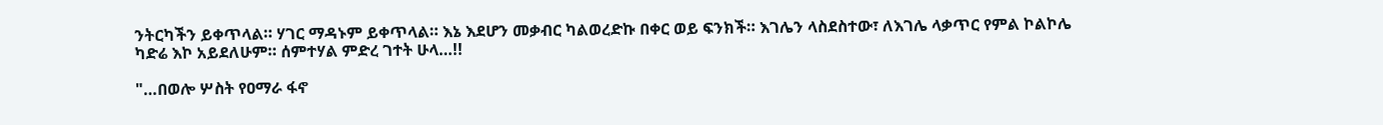ንትርካችን ይቀጥላል። ሃገር ማዳኑም ይቀጥላል። እኔ እደሆን መቃብር ካልወረድኩ በቀር ወይ ፍንክች። እገሌን ላስደስተው፣ ለእገሌ ላቃጥር የምል ኮልኮሌ ካድሬ እኮ አይደለሁም። ሰምተሃል ምድረ ገተት ሁላ…!!

"…በወሎ ሦስት የዐማራ ፋኖ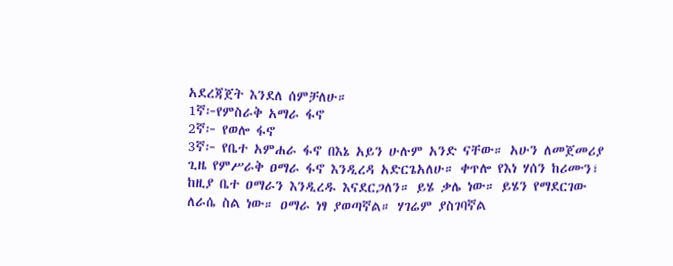አደረጃጀት እንደለ ሰምቻለሁ።
1ኛ፦የምስራቅ አማራ ፋኖ
2ኛ፦ የወሎ ፋኖ
3ኛ፦ የቤተ አምሐራ ፋኖ በእኔ አይን ሁሉም አንድ ናቸው። አሁን ለመጀመሪያ ጊዜ የምሥራቅ ዐማራ ፋኖ እንዲረዳ አድርጌአለሁ። ቀጥሎ የእነ ሃሰን ከሪሙን፣ ከዚያ ቤተ ዐማራን እንዲረዱ እናደርጋለን። ይሄ ቃሌ ነው። ይሄን የማደርገው ለራሴ ስል ነው። ዐማራ ነፃ ያወጣኛል። ሃገሬም ያስገባኛል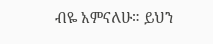ብዬ አምናለሁ። ይህን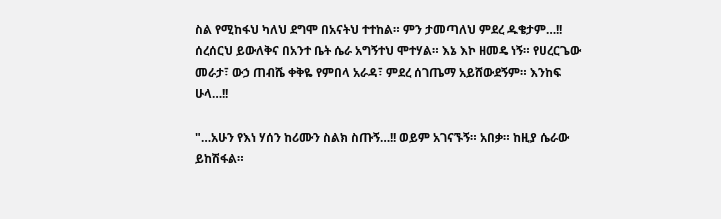ስል የሚከፋህ ካለህ ደግሞ በአናትህ ተተከል። ምን ታመጣለህ ምደረ ዱቄታም…!! ሰረሰርህ ይውለቅና በአንተ ቤት ሴራ አግኝተህ ሞተሃል። እኔ እኮ ዘመዴ ነኝ። የሀረርጌው መራታ፣ ውኃ ጠብሼ ቀቅዬ የምበላ አራዳ፣ ምደረ ሰገጤማ አይሸውደኝም። እንከፍ ሁላ…!!

"…አሁን የእነ ሃሰን ከሪሙን ስልክ ስጡኝ…!! ወይም አገናኙኝ። አበቃ። ከዚያ ሴራው ይከሽፋል።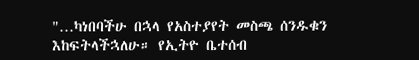"…ካነበባችሁ በኋላ የአስተያየት መስጫ ሰንዱቁን እከፍትላችኋለሁ። የኢትዮ ቤተሰብ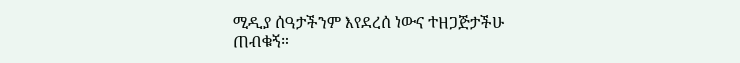ሚዲያ ሰዓታችንም እየደረሰ ነውና ተዘጋጅታችሁ ጠብቁኝ።